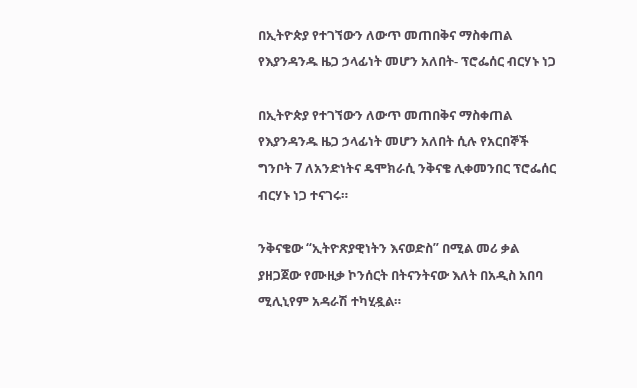በኢትዮጵያ የተገኘውን ለውጥ መጠበቅና ማስቀጠል የእያንዳንዱ ዜጋ ኃላፊነት መሆን አለበት- ፕሮፌሰር ብርሃኑ ነጋ

በኢትዮጵያ የተገኘውን ለውጥ መጠበቅና ማስቀጠል የእያንዳንዱ ዜጋ ኃላፊነት መሆን አለበት ሲሉ የአርበኞች ግንቦት 7 ለአንድነትና ዴሞክራሲ ንቅናቄ ሊቀመንበር ፕሮፌሰር ብርሃኑ ነጋ ተናገሩ።

ንቅናቄው “ኢትዮጽያዊነትን እናወድስ” በሚል መሪ ቃል ያዘጋጀው የሙዚቃ ኮንሰርት በትናንትናው እለት በአዲስ አበባ ሚሊኒየም አዳራሽ ተካሂዷል።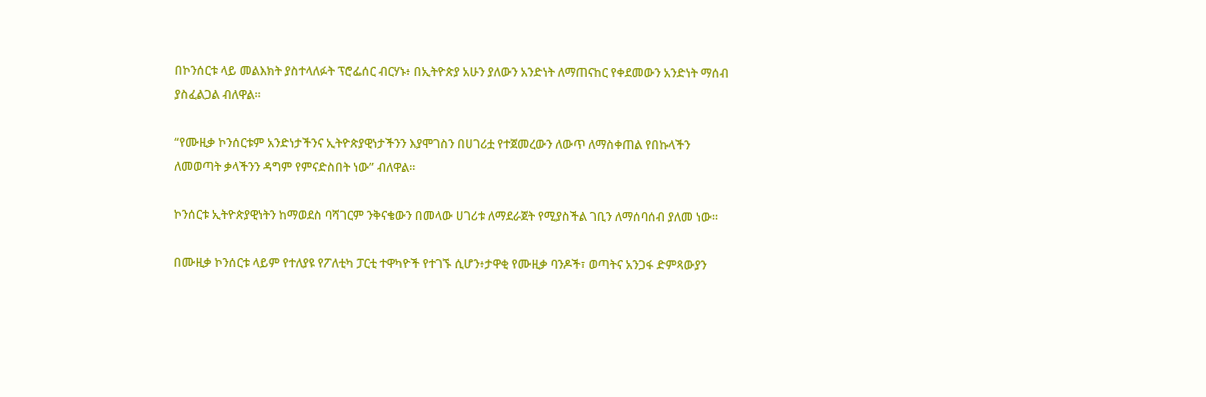በኮንሰርቱ ላይ መልእክት ያስተላለፉት ፕሮፌሰር ብርሃኑ፥ በኢትዮጵያ አሁን ያለውን አንድነት ለማጠናከር የቀደመውን አንድነት ማሰብ ያስፈልጋል ብለዋል።

“የሙዚቃ ኮንሰርቱም አንድነታችንና ኢትዮጵያዊነታችንን እያሞገስን በሀገሪቷ የተጀመረውን ለውጥ ለማስቀጠል የበኩላችን ለመወጣት ቃላችንን ዳግም የምናድስበት ነው” ብለዋል።

ኮንሰርቱ ኢትዮጵያዊነትን ከማወደስ ባሻገርም ንቅናቄውን በመላው ሀገሪቱ ለማደራጀት የሚያስችል ገቢን ለማሰባሰብ ያለመ ነው።

በሙዚቃ ኮንሰርቱ ላይም የተለያዩ የፖለቲካ ፓርቲ ተዋካዮች የተገኙ ሲሆን፥ታዋቂ የሙዚቃ ባንዶች፣ ወጣትና አንጋፋ ድምጻውያን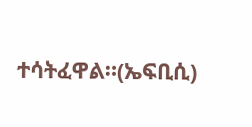ተሳትፈዋል።(ኤፍቢሲ)